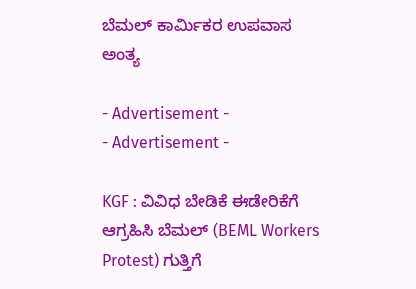ಬೆಮಲ್‌ ಕಾರ್ಮಿಕರ ಉಪವಾಸ ಅಂತ್ಯ

- Advertisement -
- Advertisement -

KGF : ವಿವಿಧ ಬೇಡಿಕೆ ಈಡೇರಿಕೆಗೆ ಆಗ್ರಹಿಸಿ ಬೆಮಲ್‌ (BEML Workers Protest) ಗುತ್ತಿಗೆ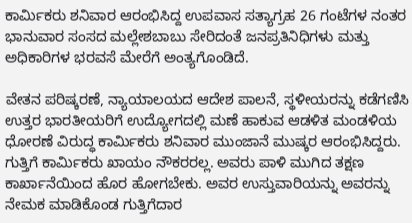ಕಾರ್ಮಿಕರು ಶನಿವಾರ ಆರಂಭಿಸಿದ್ದ ಉಪವಾಸ ಸತ್ಯಾಗ್ರಹ 26 ಗಂಟೆಗಳ ನಂತರ ಭಾನುವಾರ ಸಂಸದ ಮಲ್ಲೇಶಬಾಬು ಸೇರಿದಂತೆ ಜನಪ್ರತಿನಿಧಿಗಳು ಮತ್ತು ಅಧಿಕಾರಿಗಳ ಭರವಸೆ ಮೇರೆಗೆ ಅಂತ್ಯಗೊಂಡಿದೆ.

ವೇತನ ಪರಿಷ್ಕರಣೆ, ನ್ಯಾಯಾಲಯದ ಆದೇಶ ಪಾಲನೆ, ಸ್ಥಳೀಯರನ್ನು ಕಡೆಗಣಿಸಿ ಉತ್ತರ ಭಾರತೀಯರಿಗೆ ಉದ್ಯೋಗದಲ್ಲಿ ಮಣೆ ಹಾಕುವ ಆಡಳಿತ ಮಂಡಳಿಯ ಧೋರಣೆ ವಿರುದ್ಧ ಕಾರ್ಮಿಕರು ಶನಿವಾರ ಮುಂಜಾನೆ ಮುಷ್ಕರ ಆರಂಭಿಸಿದ್ದರು. ಗುತ್ತಿಗೆ ಕಾರ್ಮಿಕರು ಖಾಯಂ ನೌಕರರಲ್ಲ. ಅವರು ಪಾಳಿ ಮುಗಿದ ತಕ್ಷಣ ಕಾರ್ಖಾನೆಯಿಂದ ಹೊರ ಹೋಗಬೇಕು. ಅವರ ಉಸ್ತುವಾರಿಯನ್ನು ಅವರನ್ನು ನೇಮಕ ಮಾಡಿಕೊಂಡ ಗುತ್ತಿಗೆದಾರ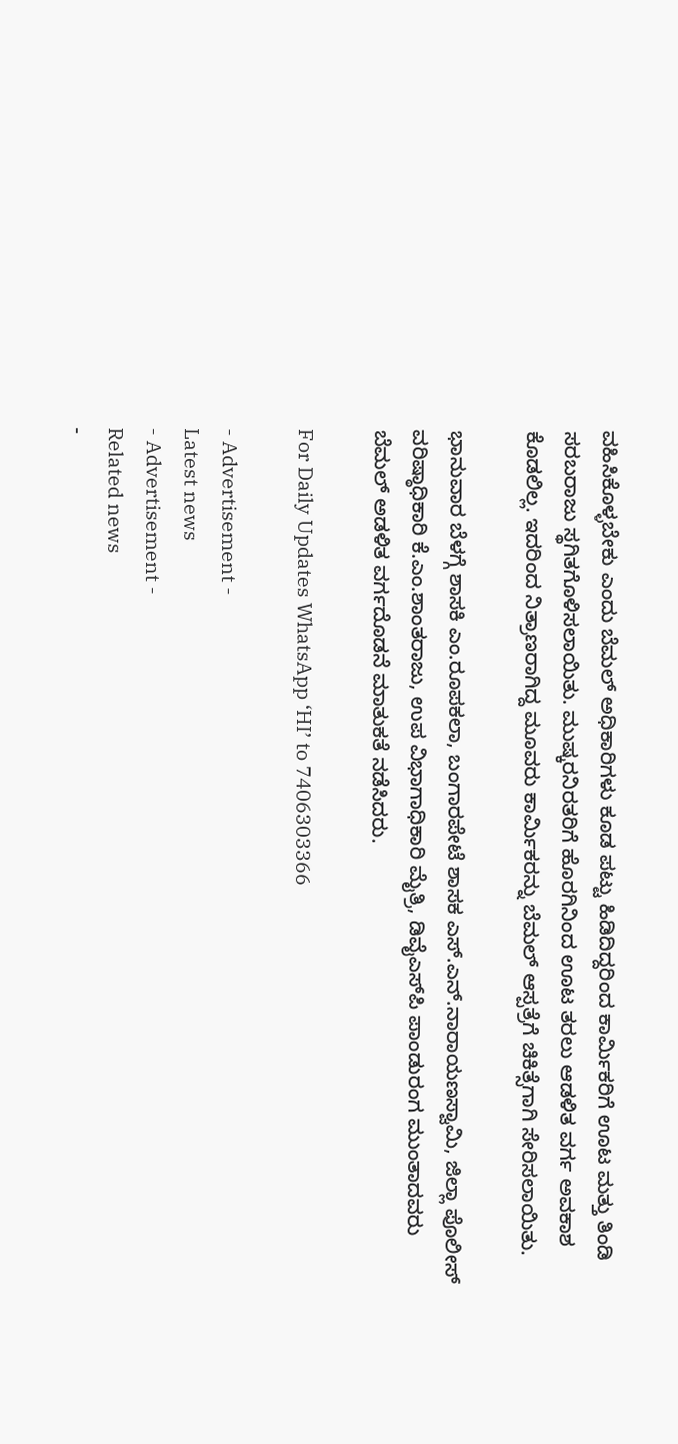ವಹಿಸಿಕೊಳ್ಳಬೇಕು ಎಂದು ಬೆಮಲ್ ಅಧಿಕಾರಿಗಳು ಕೂಡ ಪಟ್ಟು ಹಿಡಿದಿದ್ದರಿಂದ ಕಾರ್ಮಿಕರಿಗೆ ಊಟ ಮತ್ತು ತಿಂಡಿ ಸರಬರಾಜು ಸ್ಥಗಿತಗೊಳಿಸಲಾಯಿತು. ಮುಷ್ಕರನಿರತರಿಗೆ ಹೊರಗಿನಿಂದ ಊಟ ತರಲು ಆಡಳಿತ ವರ್ಗ ಅವಕಾಶ ಕೊಡಲಿಲ್ಲ. ಇದರಿಂದ ನಿತ್ರಾಣರಾಗಿದ್ದ ಮೂವರು ಕಾರ್ಮಿಕರನ್ನು ಬೆಮಲ್ ಆಸ್ಪತ್ರೆಗೆ ಚಿಕಿತ್ಸೆಗಾಗಿ ಸೇರಿಸಲಾಯಿತು.

ಭಾನುವಾರ ಬೆಳಗ್ಗೆ ಶಾಸಕಿ ಎಂ.ರೂಪಕಲಾ, ಬಂಗಾರಪೇಟೆ ಶಾಸಕ ಎಸ್‌.ಎನ್‌.ನಾರಾಯಣಸ್ವಾಮಿ, ಜಿಲ್ಲಾ ಪೊಲೀಸ್ ವರಿಷ್ಠಾಧಿಕಾರಿ ಕೆ.ಎಂ.ಶಾಂತರಾಜು, ಉಪ ವಿಭಾಗಾಧಿಕಾರಿ ಮೈತ್ರಿ, ಡಿವೈಎಸ್‌ಪಿ ಪಾಂಡುರಂಗ ಮುಂತಾದವರು ಬೆಮಲ್ ಅಡಳಿತ ವರ್ಗದೊಡನೆ ಮಾತುಕತೆ ನಡೆಸಿದರು.

For Daily Updates WhatsApp ‘HI’ to 7406303366

- Advertisement -
Latest news
- Advertisement -
Related news
-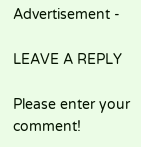Advertisement -

LEAVE A REPLY

Please enter your comment!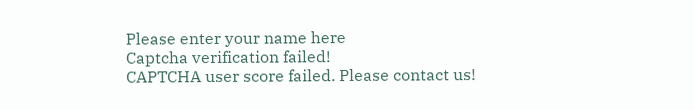Please enter your name here
Captcha verification failed!
CAPTCHA user score failed. Please contact us!